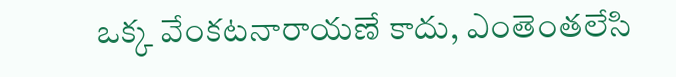ఒక్క వేంకటనారాయణే కాదు, ఎంతెంతలేసి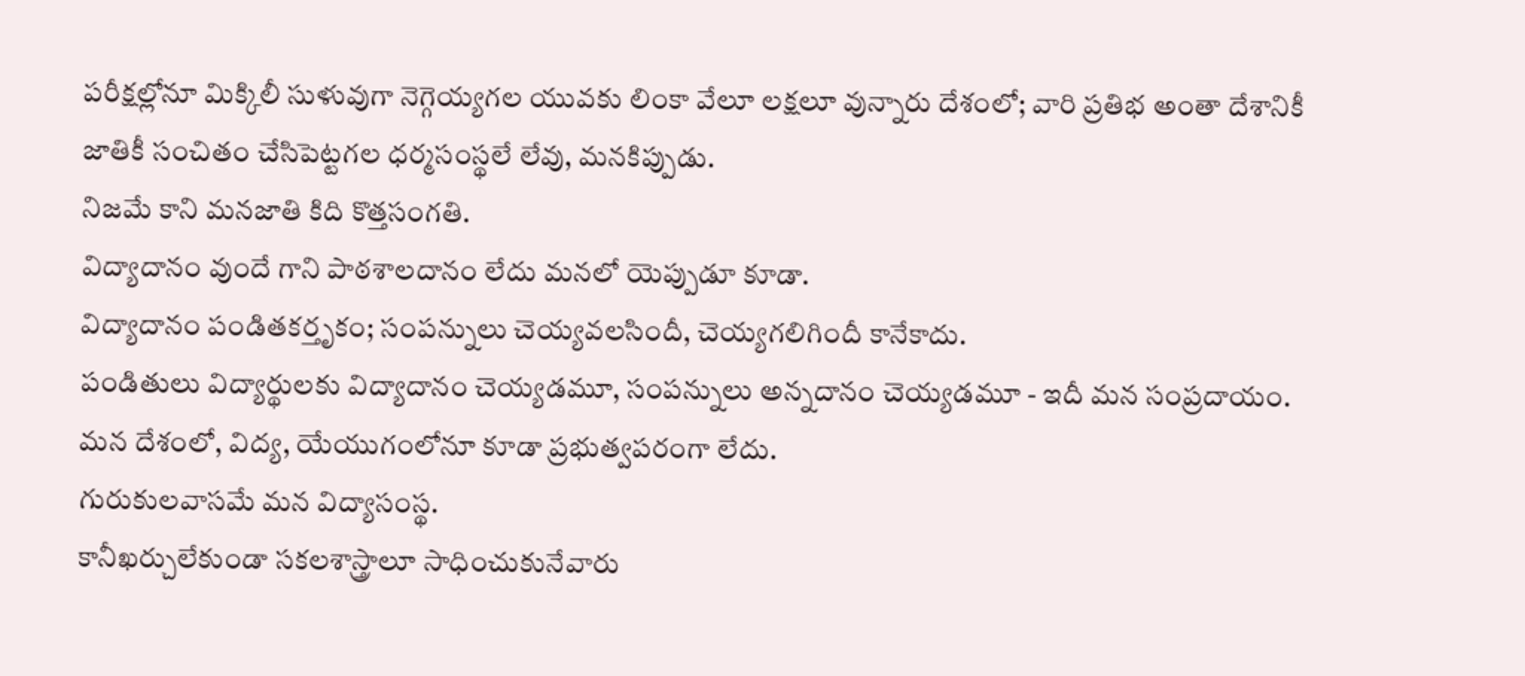పరీక్షల్లోనూ మిక్కిలీ సుళువుగా నెగ్గెయ్యగల యువకు లింకా వేలూ లక్షలూ వున్నారు దేశంలో; వారి ప్రతిభ అంతా దేశానికీ జాతికీ సంచితం చేసిపెట్టగల ధర్మసంస్థలే లేవు, మనకిప్పుడు.
నిజమే కాని మనజాతి కిది కొత్తసంగతి.
విద్యాదానం వుందే గాని పాఠశాలదానం లేదు మనలో యెప్పుడూ కూడా.
విద్యాదానం పండితకర్తృకం; సంపన్నులు చెయ్యవలసిందీ, చెయ్యగలిగిందీ కానేకాదు.
పండితులు విద్యార్థులకు విద్యాదానం చెయ్యడమూ, సంపన్నులు అన్నదానం చెయ్యడమూ - ఇదీ మన సంప్రదాయం.
మన దేశంలో, విద్య, యేయుగంలోనూ కూడా ప్రభుత్వపరంగా లేదు.
గురుకులవాసమే మన విద్యాసంస్థ.
కానీఖర్చులేకుండా సకలశాస్త్రాలూ సాధించుకునేవారు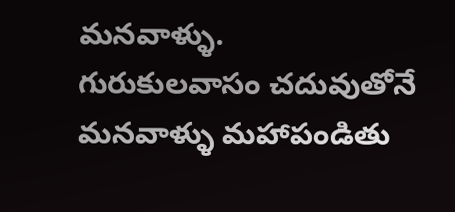మనవాళ్ళు.
గురుకులవాసం చదువుతోనే మనవాళ్ళు మహాపండితు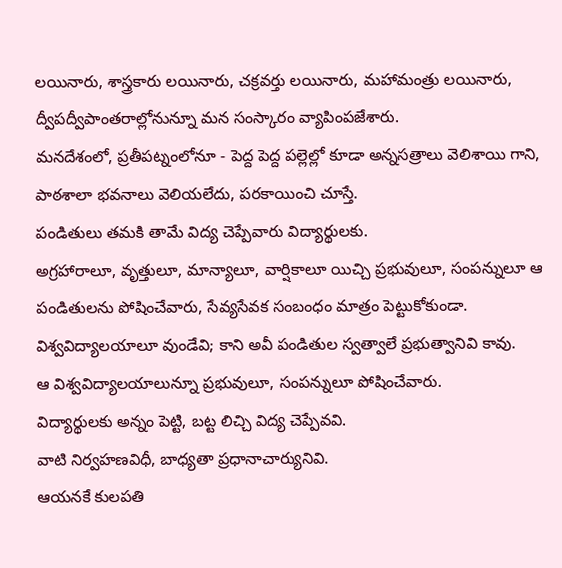లయినారు, శాస్త్రకారు లయినారు, చక్రవర్తు లయినారు, మహామంత్రు లయినారు, ద్వీపద్వీపాంతరాల్లోనున్నూ మన సంస్కారం వ్యాపింపజేశారు.
మనదేశంలో, ప్రతీపట్నంలోనూ - పెద్ద పెద్ద పల్లెల్లో కూడా అన్నసత్రాలు వెలిశాయి గాని, పాఠశాలా భవనాలు వెలియలేదు, పరకాయించి చూస్తే.
పండితులు తమకి తామే విద్య చెప్పేవారు విద్యార్థులకు.
అగ్రహారాలూ, వృత్తులూ, మాన్యాలూ, వార్షికాలూ యిచ్చి ప్రభువులూ, సంపన్నులూ ఆ పండితులను పోషించేవారు, సేవ్యసేవక సంబంధం మాత్రం పెట్టుకోకుండా.
విశ్వవిద్యాలయాలూ వుండేవి; కాని అవీ పండితుల స్వత్వాలే ప్రభుత్వానివి కావు.
ఆ విశ్వవిద్యాలయాలున్నూ ప్రభువులూ, సంపన్నులూ పోషించేవారు.
విద్యార్థులకు అన్నం పెట్టి, బట్ట లిచ్చి విద్య చెప్పేవవి.
వాటి నిర్వహణవిధీ, బాధ్యతా ప్రధానాచార్యునివి.
ఆయనకే కులపతి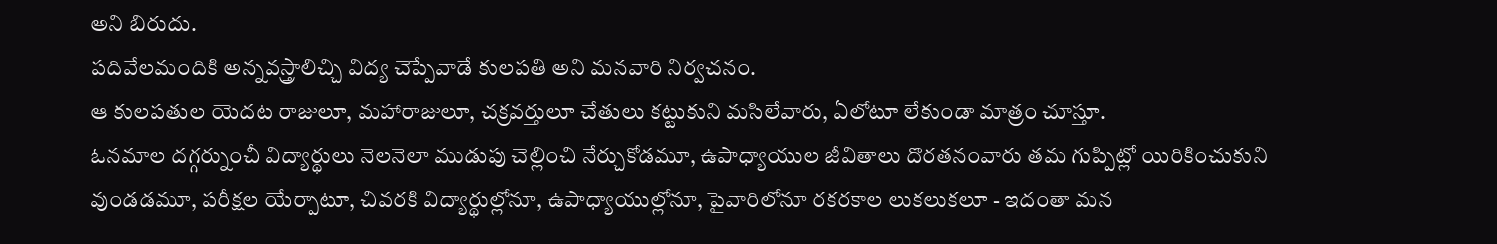అని బిరుదు.
పదివేలమందికి అన్నవస్త్రాలిచ్చి విద్య చెప్పేవాడే కులపతి అని మనవారి నిర్వచనం.
ఆ కులపతుల యెదట రాజులూ, మహారాజులూ, చక్రవర్తులూ చేతులు కట్టుకుని మసిలేవారు, ఏలోటూ లేకుండా మాత్రం చూస్తూ.
ఓనమాల దగ్గర్నుంచీ విద్యార్థులు నెలనెలా ముడుపు చెల్లించి నేర్చుకోడమూ, ఉపాధ్యాయుల జీవితాలు దొరతనంవారు తమ గుప్పిట్లో యిరికించుకుని వుండడమూ, పరీక్షల యేర్పాటూ, చివరకి విద్యార్థుల్లోనూ, ఉపాధ్యాయుల్లోనూ, పైవారిలోనూ రకరకాల లుకలుకలూ - ఇదంతా మన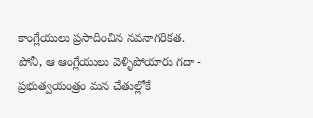కాంగ్లేయులు ప్రసాదించిన నవనాగరికత.
పోనీ, ఆ ఆంగ్లేయులు వెళ్ళిపోయారు గదా - ప్రభుత్వయంత్రం మన చేతుల్లోకే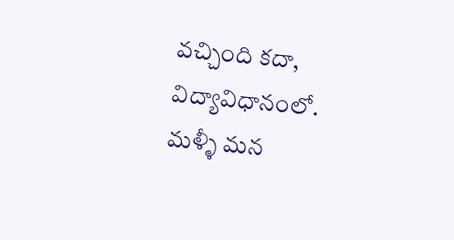వచ్చింది కదా, విద్యావిధానంలో. మళ్ళీ మన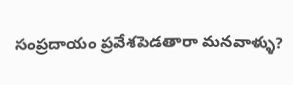సంప్రదాయం ప్రవేశపెడతారా మనవాళ్ళు?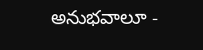అనుభవాలూ -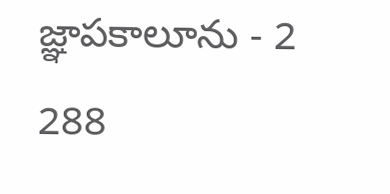జ్ఞాపకాలూను - 2
288